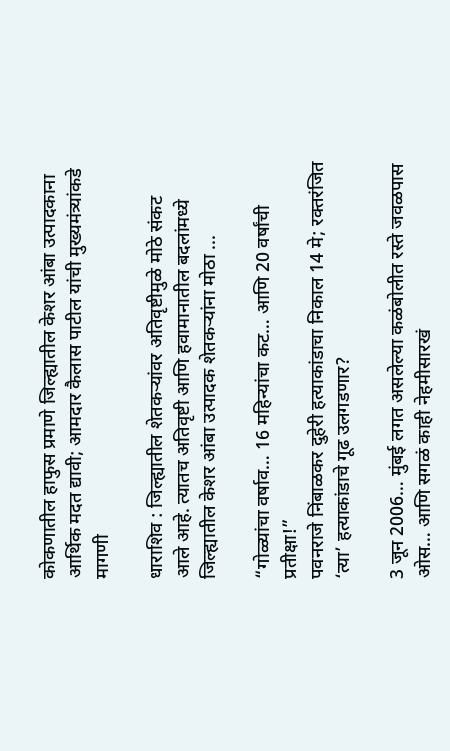कोकणातील हाफुस प्रमाणे जिल्ह्यातील केशर आंबा उत्पादकाना आर्थिक मदत द्यावी; आमदार कैलास पाटील यांची मुख्यमंत्र्यांकडे मागणी

धाराशिव : जिल्ह्यातील शेतकऱ्यांवर अतिवृष्टीमुळे मोठे संकट आले आहे. त्यातच अतिवृष्टी आणि हवामानातील बदलांमध्ये जिल्ह्यातील केशर आंबा उत्पादक शेतकऱ्यांना मोठा ...

“गोळ्यांचा वर्षाव… 16 महिन्यांचा कट… आणि 20 वर्षांची प्रतीक्षा!”
पवनराजे निंबाळकर दुहेरी हत्याकांडाचा निकाल 14 मे; रक्तरंजित ‘त्या’ हत्याकांडाचे गूढ उलगडणार?

3 जून 2006… मुंबई लगत असलेल्या कळंबोलीत रस्ते जवळपास ओस… आणि सगळं काही नेहमीसारखं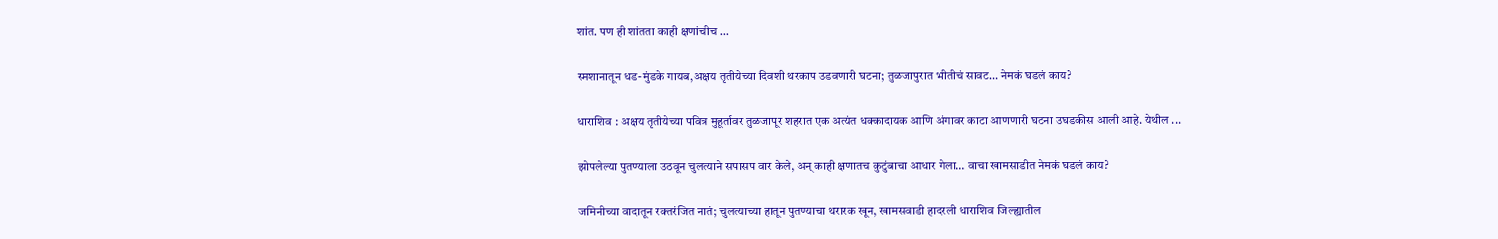शांत. पण ही शांतता काही क्षणांचीच ...

स्मशानातून धड-मुंडके गायब,अक्षय तृतीयेच्या दिवशी थरकाप उडवणारी घटना; तुळजापुरात भीतीचं सावट… नेमकं घडलं काय?

धाराशिव : अक्षय तृतीयेच्या पवित्र मुहूर्तावर तुळजापूर शहरात एक अत्यंत धक्कादायक आणि अंगावर काटा आणणारी घटना उघडकीस आली आहे. येथील ...

झोपलेल्या पुतण्याला उठवून चुलत्याने सपासप वार केले, अन् काही क्षणातच कुटुंबाचा आधार गेला… वाचा खामसाडीत नेमकं घडलं काय?

जमिनीच्या वादातून रक्तरंजित नातं; चुलत्याच्या हातून पुतण्याचा थरारक खून, खामसवाडी हादरली धाराशिव जिल्ह्यातील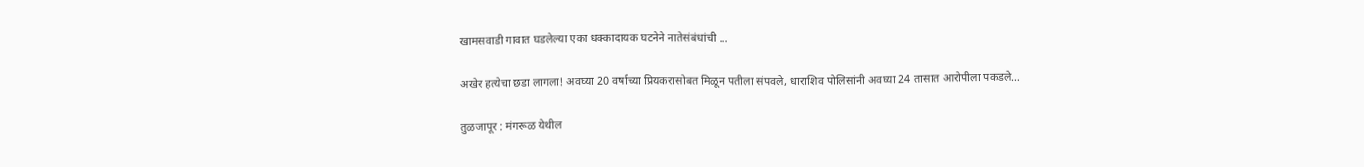खामसवाडी गावात घडलेल्या एका धक्कादायक घटनेने नातेसंबंधांची ...

अखेर हत्येचा छडा लागला! अवघ्या 20 वर्षाच्या प्रियकरासोबत मिळून पतीला संपवले, धाराशिव पोलिसांनी अवघ्या 24 तासात आरोपीला पकडले…

तुळजापूर : मंगरूळ येथील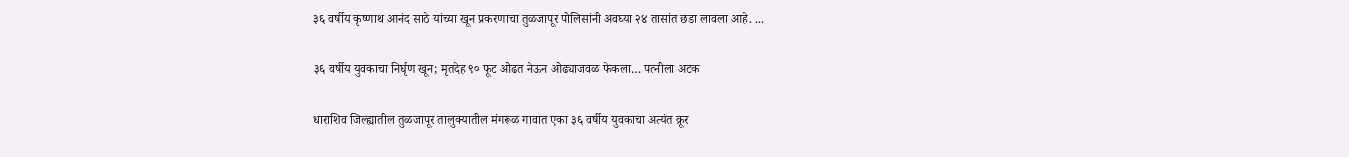३६ वर्षीय कृष्णाथ आनंद साठे यांच्या खून प्रकरणाचा तुळजापूर पोलिसांनी अवघ्या २४ तासांत छडा लावला आहे. ...

३६ वर्षीय युवकाचा निर्घृण खून; मृतदेह ९० फूट ओढत नेऊन ओढ्याजवळ फेकला… पत्नीला अटक

धाराशिव जिल्ह्यातील तुळजापूर तालुक्यातील मंगरूळ गावात एका ३६ वर्षीय युवकाचा अत्यंत क्रूर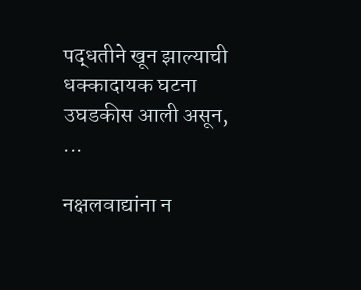पद्धतीने खून झाल्याची धक्कादायक घटना उघडकीस आली असून, ...

नक्षलवाद्यांना न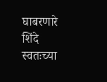घाबरणारे शिंदे स्वतःच्या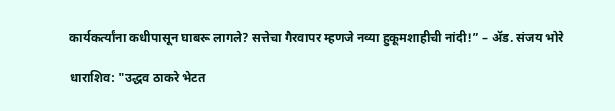कार्यकर्त्यांना कधीपासून घाबरू लागले? सत्तेचा गैरवापर म्हणजे नव्या हुकूमशाहीची नांदी!” – ॲड. संजय भोरे

धाराशिव: "उद्धव ठाकरे भेटत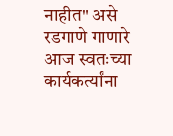नाहीत" असे रडगाणे गाणारे आज स्वतःच्या कार्यकर्त्यांना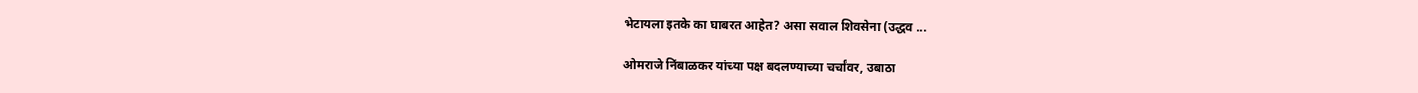भेटायला इतके का घाबरत आहेत? असा सवाल शिवसेना (उद्धव ...

ओमराजे निंबाळकर यांच्या पक्ष बदलण्याच्या चर्चांवर, उबाठा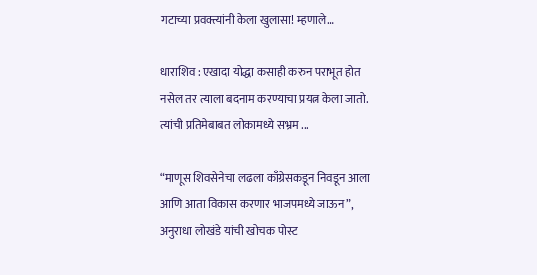गटाच्या प्रवक्त्यांनी केला खुलासा! म्हणाले…

धाराशिव : एखादा योद्धा कसाही करुन पराभूत होत नसेल तर त्याला बदनाम करण्याचा प्रयत्न केला जातो. त्यांची प्रतिमेबाबत लोकामध्ये सभ्रम ...

“माणूस शिवसेनेचा लढला काँग्रेसकडून निवडून आला आणि आता विकास करणार भाजपमध्ये जाऊन”, अनुराधा लोखंडे यांची खोचक पोस्ट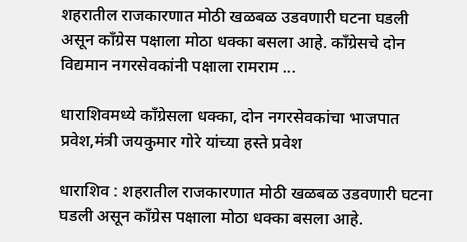शहरातील राजकारणात मोठी खळबळ उडवणारी घटना घडली असून काँग्रेस पक्षाला मोठा धक्का बसला आहे. काँग्रेसचे दोन विद्यमान नगरसेवकांनी पक्षाला रामराम ...

धाराशिवमध्ये काँग्रेसला धक्का, दोन नगरसेवकांचा भाजपात प्रवेश,मंत्री जयकुमार गोरे यांच्या हस्ते प्रवेश

धाराशिव : शहरातील राजकारणात मोठी खळबळ उडवणारी घटना घडली असून काँग्रेस पक्षाला मोठा धक्का बसला आहे.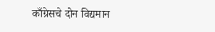काँग्रेसचे दोन विद्यमान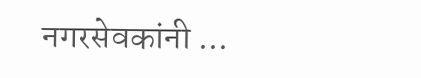नगरसेवकांनी ...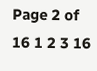Page 2 of 16 1 2 3 16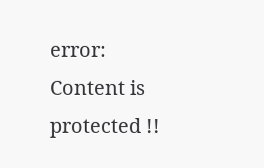error: Content is protected !!